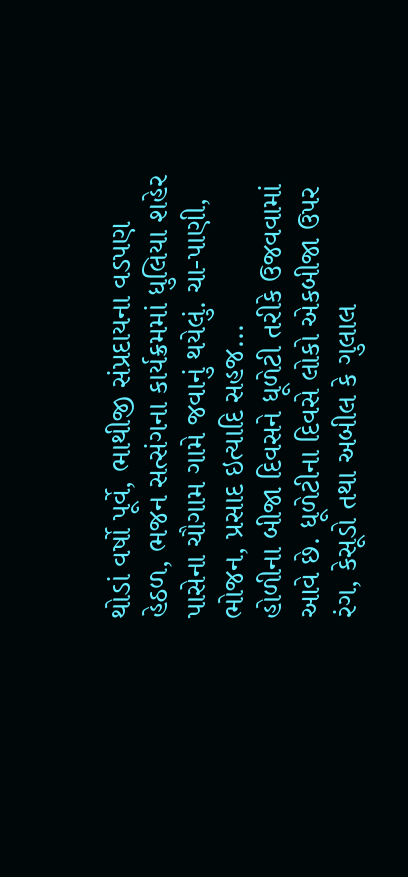થોડાં વર્ષો પૂર્વે, ભાથીજી સંપ્રદાયના વડપણ હેઠળ, ભજન સત્સંગના કાર્યક્રમમાં ધુલિયા શહેર પાસેના ચૌગામ ગામે જવાનું થયેલું. ચા-પાણી, ભોજન, પ્રસાદ ઇત્યાદિ સહજ...
હોળીના બીજા દિવસને ધૂળેટી તરીકે ઉજવવામાં આવે છે. ધૂળેટીના દિવસે લોકો એકબીજા ઉપર રંગ, કેસૂડો તથા અબીલ કે ગુલાલ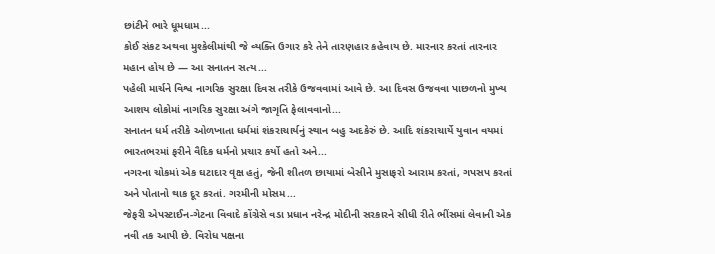છાંટીને ભારે ધૂમધામ...
કોઈ સંકટ અથવા મુશ્કેલીમાંથી જે વ્યક્તિ ઉગાર કરે તેને તારણહાર કહેવાય છે. મારનાર કરતાં તારનાર મહાન હોય છે — આ સનાતન સત્ય...
પહેલી માર્ચને વિશ્વ નાગરિક સુરક્ષા દિવસ તરીકે ઉજવવામાં આવે છે. આ દિવસ ઉજવવા પાછળનો મુખ્ય આશય લોકોમાં નાગરિક સુરક્ષા અંગે જાગૃતિ ફેલાવવાનો...
સનાતન ધર્મ તરીકે ઓળખાતા ધર્મમાં શંકરાચાર્યનું સ્થાન બહુ અદકેરું છે. આદિ શંકરાચાર્યે યુવાન વયમાં ભારતભરમાં ફરીને વૈદિક ધર્મનો પ્રચાર કર્યો હતો અને...
નગરના ચોકમાં એક ઘટાદાર વૃક્ષ હતું, જેની શીતળ છાયામાં બેસીને મુસાફરો આરામ કરતાં, ગપસપ કરતાં અને પોતાનો થાક દૂર કરતાં. ગરમીની મોસમ...
જેફરી એપસ્ટાઈન-ગેટના વિવાદે કોંગ્રેસે વડા પ્રધાન નરેન્દ્ર મોદીની સરકારને સીધી રીતે ભીંસમાં લેવાની એક નવી તક આપી છે. વિરોધ પક્ષના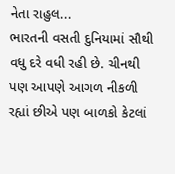નેતા રાહુલ...
ભારતની વસતી દુનિયામાં સૌથી વધુ દરે વધી રહી છે. ચીનથી પણ આપણે આગળ નીકળી રહ્યાં છીએ પણ બાળકો કેટલાં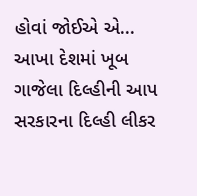હોવાં જોઈએ એ...
આખા દેશમાં ખૂબ ગાજેલા દિલ્હીની આપ સરકારના દિલ્હી લીકર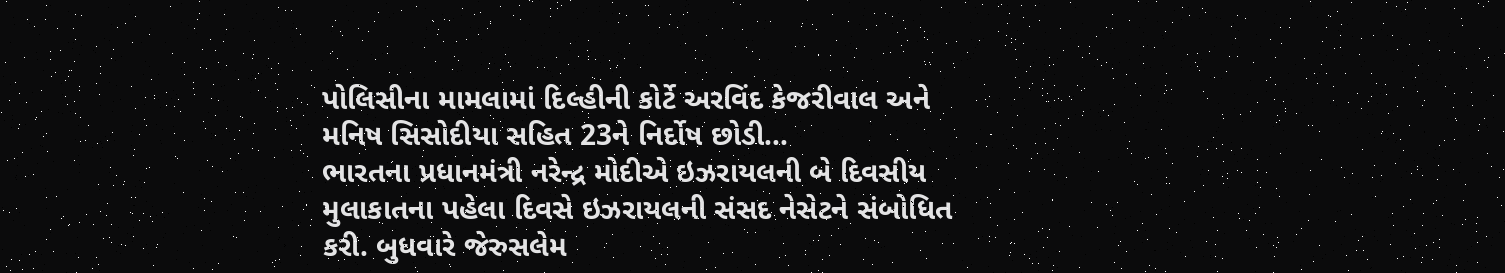પોલિસીના મામલામાં દિલ્હીની કોર્ટે અરવિંદ કેજરીવાલ અને મનિષ સિસોદીયા સહિત 23ને નિર્દોષ છોડી...
ભારતના પ્રધાનમંત્રી નરેન્દ્ર મોદીએ ઇઝરાયલની બે દિવસીય મુલાકાતના પહેલા દિવસે ઇઝરાયલની સંસદ નેસેટને સંબોધિત કરી. બુધવારે જેરુસલેમ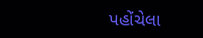પહોંચેલા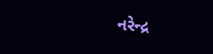નરેન્દ્ર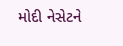મોદી નેસેટને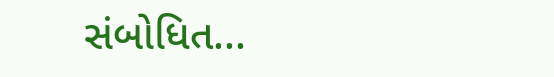સંબોધિત...